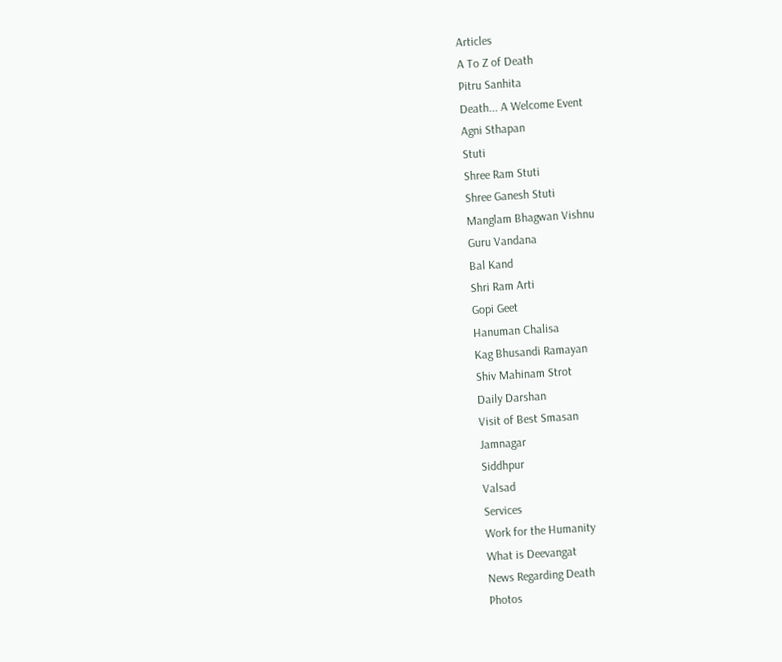Articles
A To Z of Death
Pitru Sanhita
Death... A Welcome Event
Agni Sthapan
Stuti
Shree Ram Stuti
Shree Ganesh Stuti
Manglam Bhagwan Vishnu
Guru Vandana
Bal Kand
Shri Ram Arti
Gopi Geet
Hanuman Chalisa
Kag Bhusandi Ramayan
Shiv Mahinam Strot
Daily Darshan
Visit of Best Smasan
Jamnagar
Siddhpur
Valsad
Services
Work for the Humanity
What is Deevangat
News Regarding Death
Photos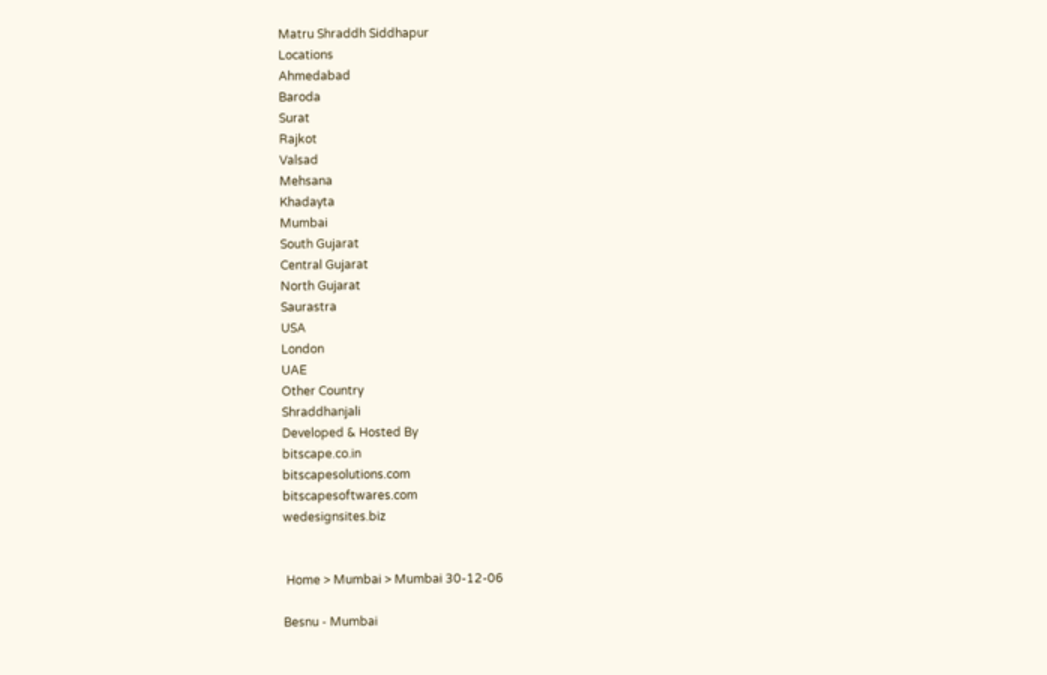Matru Shraddh Siddhapur
Locations
Ahmedabad
Baroda
Surat
Rajkot
Valsad
Mehsana
Khadayta
Mumbai
South Gujarat
Central Gujarat
North Gujarat
Saurastra
USA
London
UAE
Other Country
Shraddhanjali
Developed & Hosted By
bitscape.co.in
bitscapesolutions.com
bitscapesoftwares.com
wedesignsites.biz


 Home > Mumbai > Mumbai 30-12-06

Besnu - Mumbai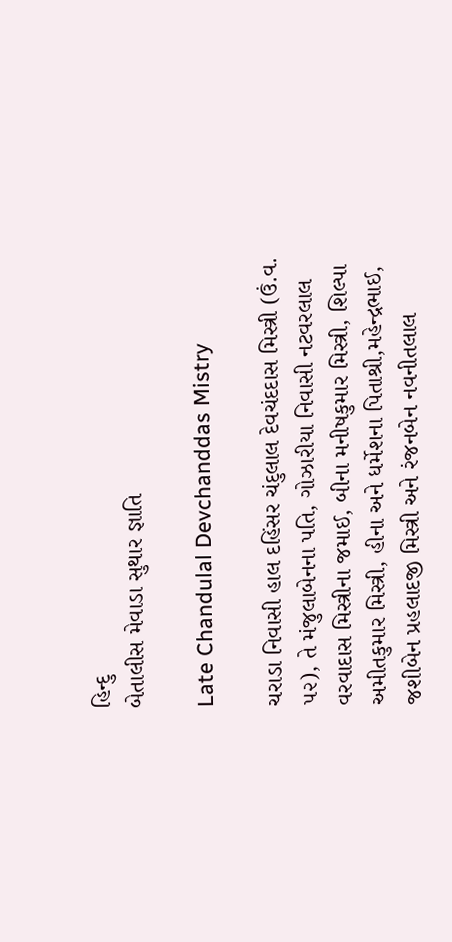હિન્દુ
બેતાલીસ મેવાડા સુથાર જ્ઞાતિ

Late Chandulal Devchanddas Mistry

ચરાડા નિવાસી હાલ દહિંસર ચંદુલાલ દેવચંદદાસ મિસ્ત્રી (ઉં.વ. ૫૨), તે મંજુલાબેનના પતિ, ગોઝારીયા નિવાસી નટવરલાલ વરવાદાસ મિસ્ત્રીના જમાઈ, બીના મનીષકુમાર મિસ્ત્રી, શિલ્પા અમીતકુમાર મિસ્ત્રી, હીના અને ધર્મેશના પિતાશ્રી,મહેન્દ્રભાઈ, જશીબેન પ્રહલાદજી મિસ્ત્રી અને રંજનબેન નવનીતલાલ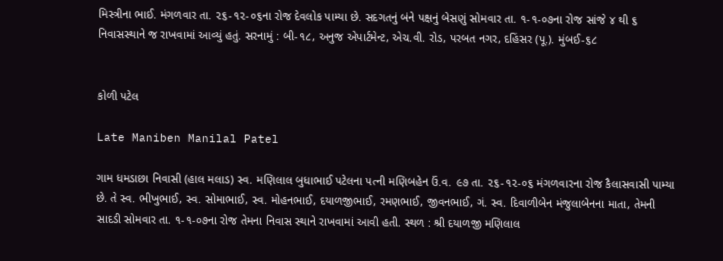મિસ્ત્રીના ભાઈ. મંગળવાર તા. ૨૬-૧૨-૦૬ના રોજ દેવલોક પામ્યા છે. સદગતનું બંને પક્ષનું બેસણું સોમવાર તા. ૧-૧-૦૭ના રોજ સાંજે ૪ થી ૬ નિવાસસ્થાને જ રાખવામાં આવ્યું હતું. સરનામું : બી-૧૮, અનુજ એપાર્ટમેન્ટ, એચ.વી. રોડ, પરબત નગર, દહિંસર (પૂ.). મુંબઈ-૬૮


કોળી પટેલ

Late Maniben Manilal Patel

ગામ ધમડાછા નિવાસી (હાલ મલાડ) સ્વ. મણિલાલ બુધાભાઈ પટેલના પત્ની મણિબહેન ઉં.વ. ૯૭ તા. ૨૬-૧૨-૦૬ મંગળવારના રોજ કૈલાસવાસી પામ્યા છે. તે સ્વ. ભીખુભાઈ, સ્વ. સોમાભાઈ, સ્વ. મોહનભાઈ, દયાળજીભાઈ, રમણભાઈ, જીવનભાઈ, ગં. સ્વ. દિવાળીબેન મંજુલાબેનના માતા, તેમની સાદડી સોમવાર તા. ૧-૧-૦૭ના રોજ તેમના નિવાસ સ્થાને રાખવામાં આવી હતી. સ્થળ : શ્રી દયાળજી મણિલાલ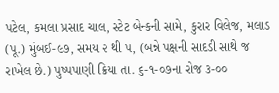પટેલ, કમલા પ્રસાદ ચાલ, સ્ટેટ બેન્કની સામે, કુરાર વિલેજ, મલાડ (પૂ.) મુંબઈ-૯૭, સમય ૨ થી ૫, (બન્ને પક્ષની સાદડી સાથે જ રાખેલ છે.) પુષ્પપાણી ક્રિયા તા. ૬-૧-૦૭ના રોજ ૩-૦૦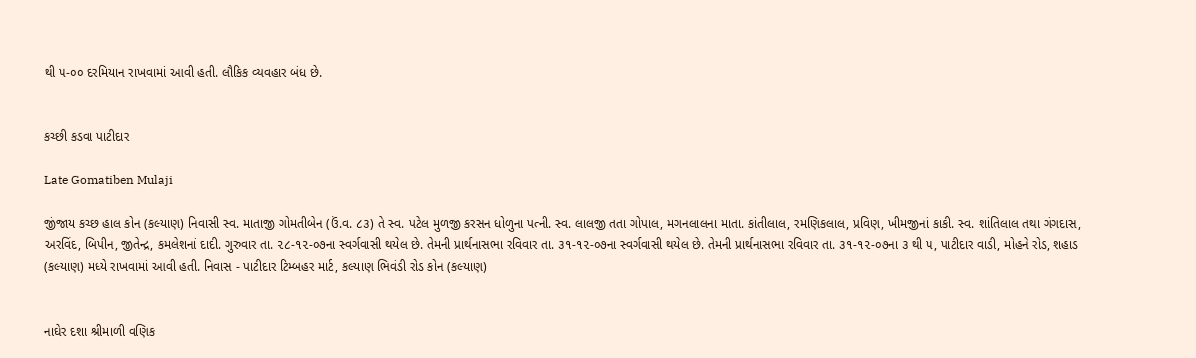થી ૫-૦૦ દરમિયાન રાખવામાં આવી હતી. લૌકિક વ્યવહાર બંધ છે.


કચ્છી કડવા પાટીદાર

Late Gomatiben Mulaji

જીંજાય કચ્છ હાલ કોન (કલ્યાણ) નિવાસી સ્વ. માતાજી ગોમતીબેન (ઉં.વ. ૮૩) તે સ્વ. પટેલ મુળજી કરસન ધોળુના પત્ની. સ્વ. લાલજી તતા ગોપાલ, મગનલાલના માતા. કાંતીલાલ, રમણિકલાલ, પ્રવિણ, ખીમજીનાં કાકી. સ્વ. શાંતિલાલ તથા ગંગદાસ, અરવિંદ, બિપીન, જીતેન્દ્ર, કમલેશનાં દાદી. ગુરુવાર તા. ૨૮-૧૨-૦૭ના સ્વર્ગવાસી થયેલ છે. તેમની પ્રાર્થનાસભા રવિવાર તા. ૩૧-૧૨-૦૭ના સ્વર્ગવાસી થયેલ છે. તેમની પ્રાર્થનાસભા રવિવાર તા. ૩૧-૧૨-૦૭ના ૩ થી ૫, પાટીદાર વાડી, મોહને રોડ, શહાડ (કલ્યાણ) મધ્યે રાખવામાં આવી હતી. નિવાસ - પાટીદાર ટિમ્બહર માર્ટ, કલ્યાણ ભિવંડી રોડ કોન (કલ્યાણ)


નાઘેર દશા શ્રીમાળી વણિક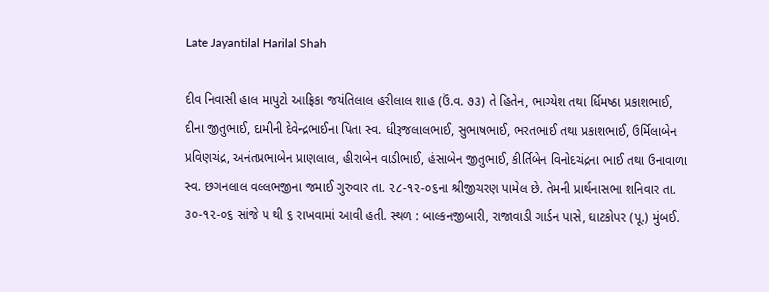Late Jayantilal Harilal Shah

દીવ નિવાસી હાલ માપુટો આફ્રિકા જયંતિલાલ હરીલાલ શાહ (ઉં.વ. ૭૩) તે હિતેન, ભાગ્યેશ તથા ર્ધિમષ્ઠા પ્રકાશભાઈ, દીના જીતુભાઈ, દામીની દેવેન્દ્રભાઈના પિતા સ્વ. ધીરૂજલાલભાઈ, સુભાષભાઈ, ભરતભાઈ તથા પ્રકાશભાઈ, ઉર્મિલાબેન પ્રવિણચંદ્ર, અનંતપ્રભાબેન પ્રાણલાલ, હીરાબેન વાડીભાઈ, હંસાબેન જીતુભાઈ, કીર્તિબેન વિનોદચંદ્રના ભાઈ તથા ઉનાવાળા સ્વ. છગનલાલ વલ્લભજીના જમાઈ ગુરુવાર તા. ૨૮-૧૨-૦૬ના શ્રીજીચરણ પામેલ છે. તેમની પ્રાર્થનાસભા શનિવાર તા. ૩૦-૧૨-૦૬ સાંજે ૫ થી ૬ રાખવામાં આવી હતી. સ્થળ : બાલ્કનજીબારી, રાજાવાડી ગાર્ડન પાસે, ઘાટકોપર (પૂ.) મુંબઈ.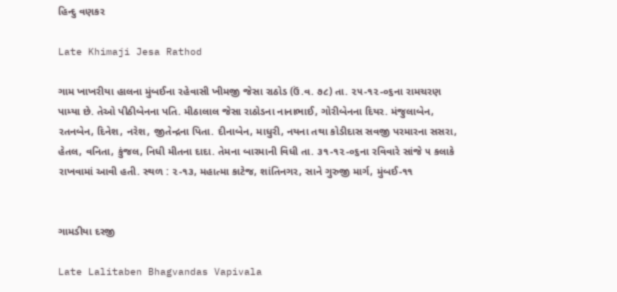હિન્દુ વણકર

Late Khimaji Jesa Rathod

ગામ ખાખરીયા હાલના મુંબઈના રહેવાસી ખીમજી જેસા રાઠોડ (ઉં.વ. ૭૮) તા. ૨૫-૧૨-૦૬ના રામચરણ પામ્યા છે. તેઓ પીઠીબેનના પતિ. મીઠાલાલ જેસા રાઠોડના નાનાભાઈ, ગોરીબેનના દિયર. મંજુલાબેન, રતનબેન, દિનેશ, નરેશ, જીતેન્દ્રના પિતા. દીનાબેન, માધુરી, નયના તથા કોડીદાસ સવજી પરમારના સસરા, હેતલ, વનિતા, કુંજલ, નિધી મીતના દાદા. તેમના બારમાની વિધી તા. ૩૧-૧૨-૦૬ના રવિવારે સાંજે ૫ કલાકે રાખવામાં આવી હતી. સ્થળ : ૨-૧૩, મહાત્મા કાટેજ, શાંતિનગર, સાને ગુરુજી માર્ગ, મુંબઈ-૧૧


ગામડીયા દરજી

Late Lalitaben Bhagvandas Vapivala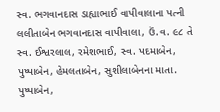સ્વ. ભગવાનદાસ ડાહ્યાભાઈ વાપીવાલાના પત્ની લલીતાબેન ભગવાનદાસ વાપીવાલા, ઉં.વ. ૯૮ તે સ્વ. ઈશ્વરલાલ, રમેશભાઈ, સ્વ. પદમાબેન, પુષ્પાબેન, હેમલતાબેન, સુશીલાબેનના માતા. પુષ્પાબેન,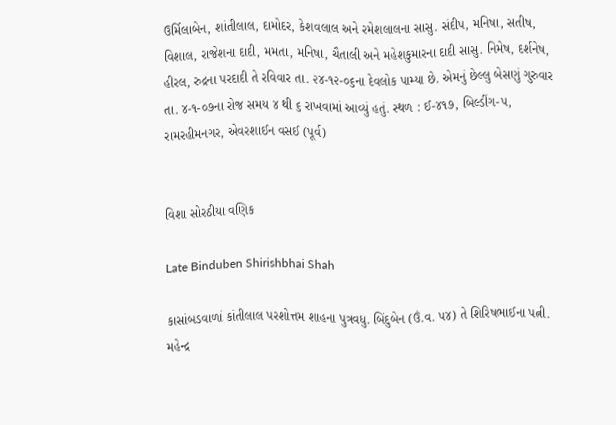ઉર્મિલાબેન, શાંતીલાલ, દામોદર, કેશવલાલ અને રમેશલાલના સાસુ. સંદીપ, મનિષા, સતીષ, વિશાલ, રાજેશના દાદી, મમતા, મનિષા, ચૈતાલી અને મહેશકુમારના દાદી સાસુ. નિમેષ, દર્શનેષ, હીરલ, રુદ્રના પરદાદી તે રવિવાર તા. ૨૪-૧૨-૦૬ના દેવલોક પામ્યા છે. એમનું છેલ્લુ બેસણું ગુરુવાર તા. ૪-૧-૦૭ના રોજ સમય ૪ થી ૬ રાખવામાં આવ્યું હતું. સ્થળ : ઈ-૪૧૭, બિલ્ડીંગ-૫, રામરહીમનગર, એવરશાઈન વસઈ (પૂર્વ)


વિશા સોરઠીયા વણિક

Late Binduben Shirishbhai Shah

કાસાંબડવાળાં કાંતીલાલ પરશોત્તમ શાહના પુત્રવધુ. બિંદુબેન (ઉં.વ. ૫૪) તે શિરિષભાઈના પત્ની. મહેન્દ્ર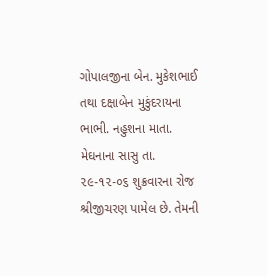ગોપાલજીના બેન. મુકેશભાઈ તથા દક્ષાબેન મુકુંદરાયના ભાભી. નહુશના માતા. મેઘનાના સાસુ તા. ૨૯-૧૨-૦૬ શુક્રવારના રોજ શ્રીજીચરણ પામેલ છે. તેમની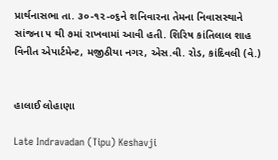પ્રાર્થનાસભા તા. ૩૦-૧૨-૦૬ને શનિવારના તેમના નિવાસસ્થાને સાંજના ૫ થી ૭માં રાખવામાં આવી હતી. શિરિષ કાંતિલાલ શાહ વિનીત એપાર્ટમેન્ટ, મજીઠીયા નગર, એસ.વી. રોડ, કાંદિવલી (વે.)


હાલાઈ લોહાણા

Late Indravadan (Tipu) Keshavji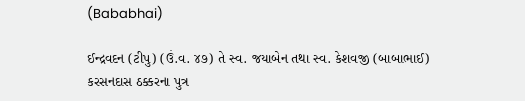(Bababhai)

ઈન્દ્રવદન (ટીપુ) (ઉં.વ. ૪૭) તે સ્વ. જયાબેન તથા સ્વ. કેશવજી (બાબાભાઈ) કરસનદાસ ઠક્કરના પુત્ર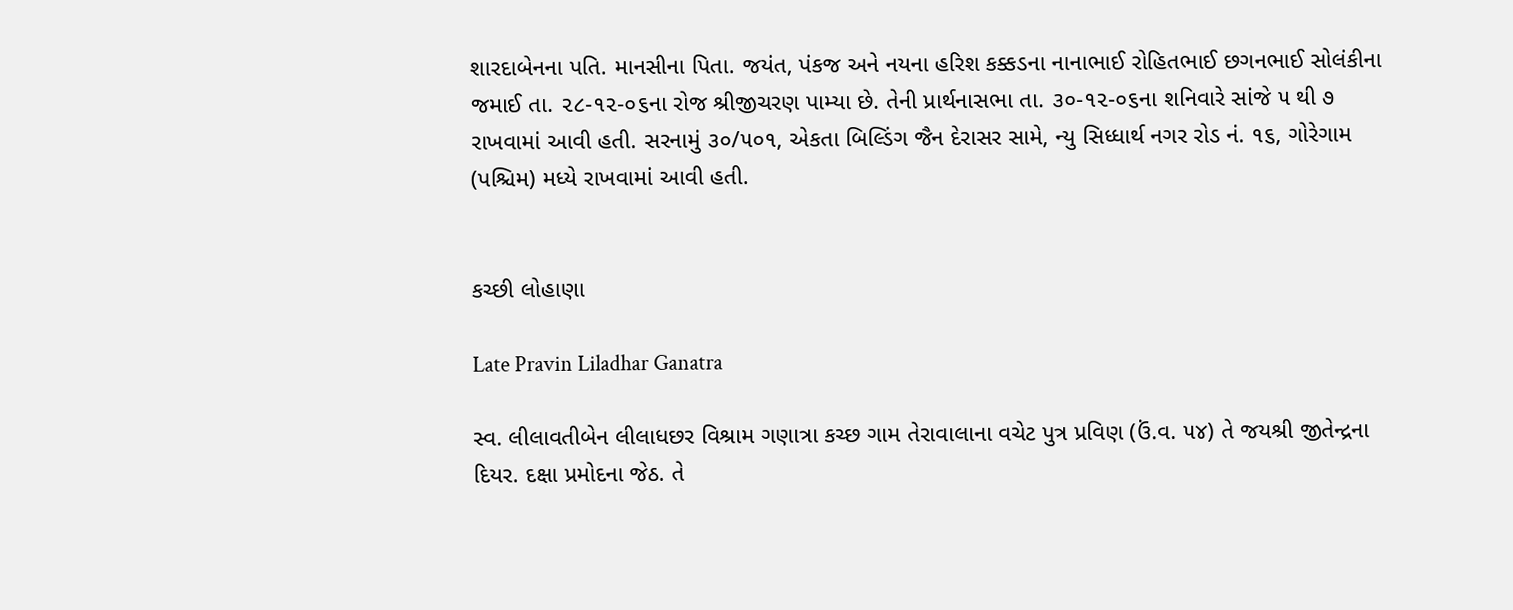શારદાબેનના પતિ. માનસીના પિતા. જયંત, પંકજ અને નયના હરિશ કક્કડના નાનાભાઈ રોહિતભાઈ છગનભાઈ સોલંકીના જમાઈ તા. ૨૮-૧૨-૦૬ના રોજ શ્રીજીચરણ પામ્યા છે. તેની પ્રાર્થનાસભા તા. ૩૦-૧૨-૦૬ના શનિવારે સાંજે ૫ થી ૭ રાખવામાં આવી હતી. સરનામું ૩૦/૫૦૧, એકતા બિલ્ડિંગ જૈન દેરાસર સામે, ન્યુ સિધ્ધાર્થ નગર રોડ નં. ૧૬, ગોરેગામ (પશ્ચિમ) મધ્યે રાખવામાં આવી હતી.


કચ્છી લોહાણા

Late Pravin Liladhar Ganatra

સ્વ. લીલાવતીબેન લીલાધછર વિશ્રામ ગણાત્રા કચ્છ ગામ તેરાવાલાના વચેટ પુત્ર પ્રવિણ (ઉં.વ. ૫૪) તે જયશ્રી જીતેન્દ્રના દિયર. દક્ષા પ્રમોદના જેઠ. તે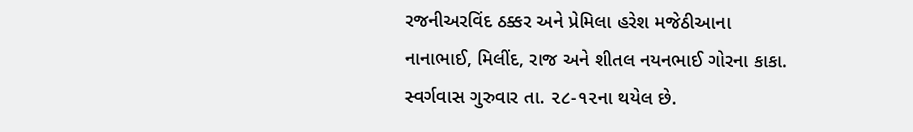રજનીઅરવિંદ ઠક્કર અને પ્રેમિલા હરેશ મજેઠીઆના નાનાભાઈ, મિલીંદ, રાજ અને શીતલ નયનભાઈ ગોરના કાકા. સ્વર્ગવાસ ગુરુવાર તા. ૨૮-૧૨ના થયેલ છે.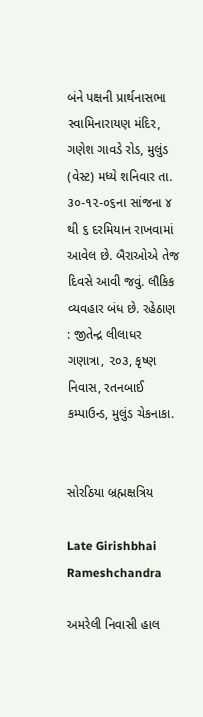બંને પક્ષની પ્રાર્થનાસભા સ્વામિનારાયણ મંદિર, ગણેશ ગાવડે રોડ, મુલુંડ (વેસ્ટ) મધ્યે શનિવાર તા. ૩૦-૧૨-૦૬ના સાંજના ૪ થી ૬ દરમિયાન રાખવામાં આવેલ છે. બૈરાઓએ તેજ દિવસે આવી જવું. લૌકિક વ્યવહાર બંધ છે. રહેઠાણ : જીતેન્દ્ર લીલાધર ગણાત્રા, ૨૦૩, કૃષ્ણ નિવાસ, રતનબાઈ કમ્પાઉન્ડ, મુલુંડ ચેકનાકા.


સોરઠિયા બ્રહ્મક્ષત્રિય

Late Girishbhai Rameshchandra

અમરેલી નિવાસી હાલ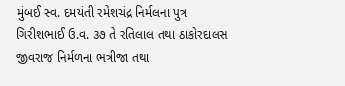મુંબઈ સ્વ. દમયંતી રમેશચંદ્ર નિર્મલના પુત્ર ગિરીશભાઈ ઉ.વ. ૩૭ તે રતિલાલ તથા ઠાકોરદાલસ જીવરાજ નિર્મળના ભત્રીજા તથા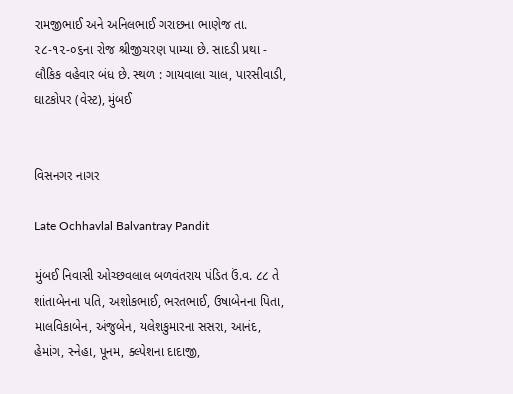રામજીભાઈ અને અનિલભાઈ ગરાછના ભાણેજ તા. ૨૮-૧૨-૦૬ના રોજ શ્રીજીચરણ પામ્યા છે. સાદડી પ્રથા - લૌકિક વહેવાર બંધ છે. સ્થળ : ગાયવાલા ચાલ, પારસીવાડી, ઘાટકોપર (વેસ્ટ), મુંબઈ


વિસનગર નાગર

Late Ochhavlal Balvantray Pandit

મુંબઈ નિવાસી ઓચ્છવલાલ બળવંતરાય પંડિત ઉં.વ. ૮૮ તે શાંતાબેનના પતિ, અશોકભાઈ, ભરતભાઈ, ઉષાબેનના પિતા, માલવિકાબેન, અંજુબેન, યલેશકુમારના સસરા, આનંદ, હેમાંગ, સ્નેહા, પૂનમ, ક્લ્પેશના દાદાજી,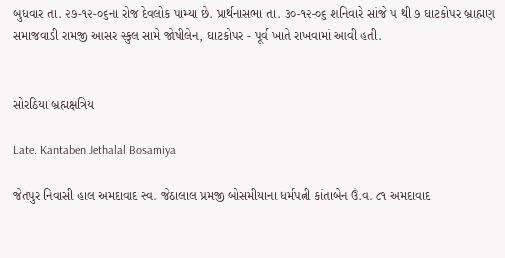બુધવાર તા. ૨૭-૧૨-૦૬ના રોજ દેવલોક પામ્યા છે. પ્રાર્થનાસભા તા. ૩૦-૧૨-૦૬ શનિવારે સાંજે ૫ થી ૭ ઘાટકોપર બ્રાહ્મણ સમાજવાડી રામજી આસર સ્કુલ સામે જોષીલેન, ઘાટકોપર - પૂર્વ ખાતે રાખવામાં આવી હતી.


સોરઠિયા બ્રહ્મક્ષત્રિય

Late. Kantaben Jethalal Bosamiya

જેતપુર નિવાસી હાલ અમદાવાદ સ્વ. જેઠાલાલ પ્રમજી બોસમીયાના ધર્મપત્ની કાંતાબેન ઉં.વ. ૮૧ અમદાવાદ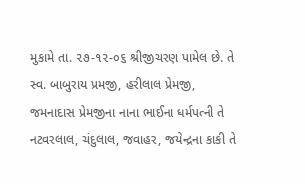મુકામે તા. ૨૭-૧૨-૦૬ શ્રીજીચરણ પામેલ છે. તે સ્વ. બાબુરાય પ્રમજી, હરીલાલ પ્રેમજી, જમનાદાસ પ્રેમજીના નાના ભાઈના ધર્મપત્ની તે નટવરલાલ, ચંદુલાલ, જવાહર, જયેન્દ્રના કાકી તે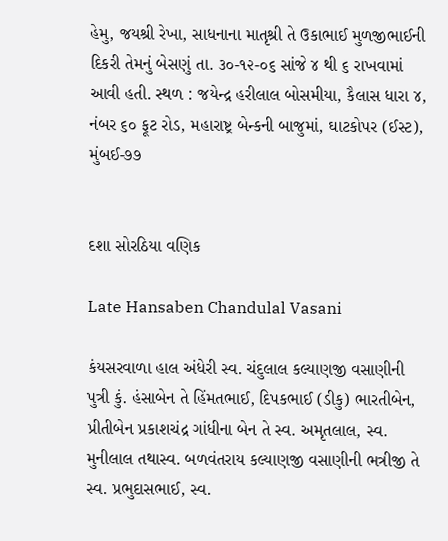હેમુ, જયશ્રી રેખા, સાધનાના માતૃશ્રી તે ઉકાભાઈ મુળજીભાઈની દિકરી તેમનું બેસણું તા. ૩૦-૧૨-૦૬ સાંજે ૪ થી ૬ રાખવામાં આવી હતી. સ્થળ : જયેન્દ્ર હરીલાલ બોસમીયા, કૈલાસ ધારા ૪, નંબર ૬૦ ફૂટ રોડ, મહારાષ્ટ્ર બેન્કની બાજુમાં, ઘાટકોપર (ઈસ્ટ), મુંબઈ-૭૭


દશા સોરઠિયા વણિક

Late Hansaben Chandulal Vasani

કંયસરવાળા હાલ અંધેરી સ્વ. ચંદુલાલ કલ્યાણજી વસાણીની પુત્રી કું. હંસાબેન તે હિંમતભાઈ, દિપકભાઈ (ડીકુ) ભારતીબેન, પ્રીતીબેન પ્રકાશચંદ્ર ગાંધીના બેન તે સ્વ. અમૃતલાલ, સ્વ. મુનીલાલ તથાસ્વ. બળવંતરાય કલ્યાણજી વસાણીની ભત્રીજી તે સ્વ. પ્રભુદાસભાઈ, સ્વ.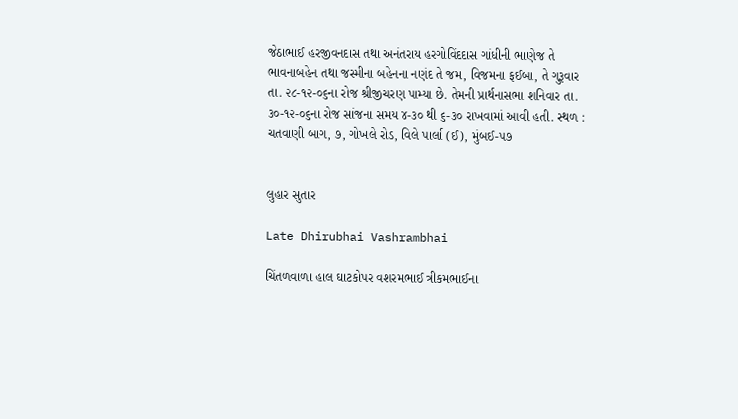જેઠાભાઈ હરજીવનદાસ તથા અનંતરાય હરગોવિંદદાસ ગાંધીની ભાણેજ તે ભાવનાબહેન તથા જસ્મીના બહેનના નણંદ તે જમ, વિજમના ફઈબા, તે ગુરૂવાર તા. ૨૮-૧૨-૦૬ના રોજ શ્રીજીચરણ પામ્યા છે. તેમની પ્રાર્થનાસભા શનિવાર તા. ૩૦-૧૨-૦૬ના રોજ સાંજના સમય ૪-૩૦ થી ૬-૩૦ રાખવામાં આવી હતી. સ્થળ : ચતવાણી બાગ, ૭, ગોખલે રોડ, વિલે પાર્લા (ઈ), મુંબઈ-૫૭


લુહાર સુતાર

Late Dhirubhai Vashrambhai

ચિંતળવાળા હાલ ઘાટકોપર વશરમભાઈ ત્રીકમભાઈના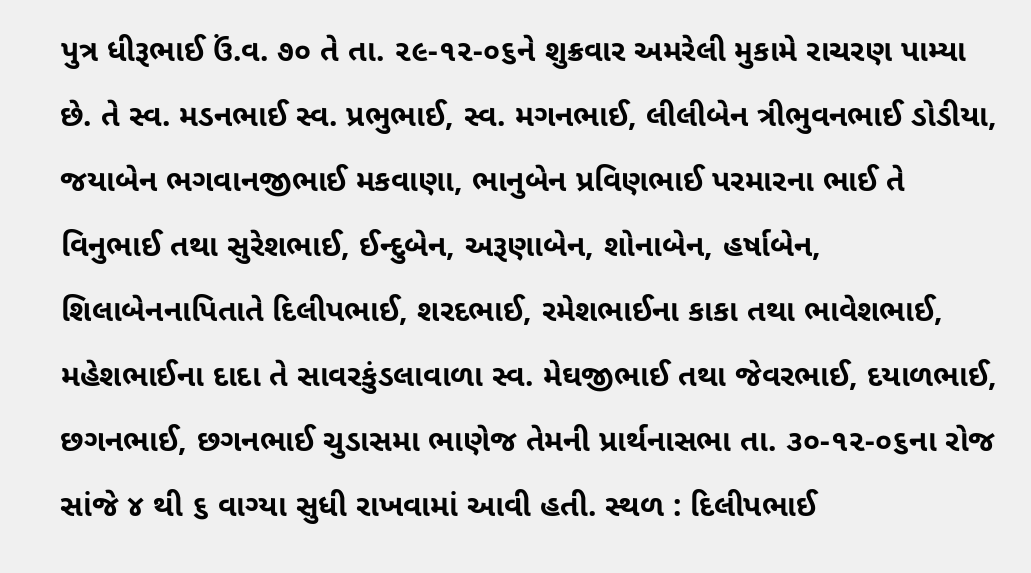પુત્ર ધીરૂભાઈ ઉં.વ. ૭૦ તે તા. ૨૯-૧૨-૦૬ને શુક્રવાર અમરેલી મુકામે રાચરણ પામ્યા છે. તે સ્વ. મડનભાઈ સ્વ. પ્રભુભાઈ, સ્વ. મગનભાઈ, લીલીબેન ત્રીભુવનભાઈ ડોડીયા, જયાબેન ભગવાનજીભાઈ મકવાણા, ભાનુબેન પ્રવિણભાઈ પરમારના ભાઈ તે વિનુભાઈ તથા સુરેશભાઈ, ઈન્દુબેન, અરૂણાબેન, શોનાબેન, હર્ષાબેન, શિલાબેનનાપિતાતે દિલીપભાઈ, શરદભાઈ, રમેશભાઈના કાકા તથા ભાવેશભાઈ, મહેશભાઈના દાદા તે સાવરકુંડલાવાળા સ્વ. મેઘજીભાઈ તથા જેવરભાઈ, દયાળભાઈ, છગનભાઈ, છગનભાઈ ચુડાસમા ભાણેજ તેમની પ્રાર્થનાસભા તા. ૩૦-૧૨-૦૬ના રોજ સાંજે ૪ થી ૬ વાગ્યા સુધી રાખવામાં આવી હતી. સ્થળ : દિલીપભાઈ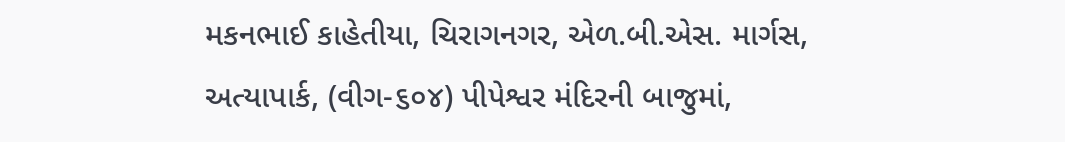મકનભાઈ કાહેતીયા, ચિરાગનગર, એળ.બી.એસ. માર્ગસ, અત્યાપાર્ક, (વીગ-૬૦૪) પીપેશ્વર મંદિરની બાજુમાં,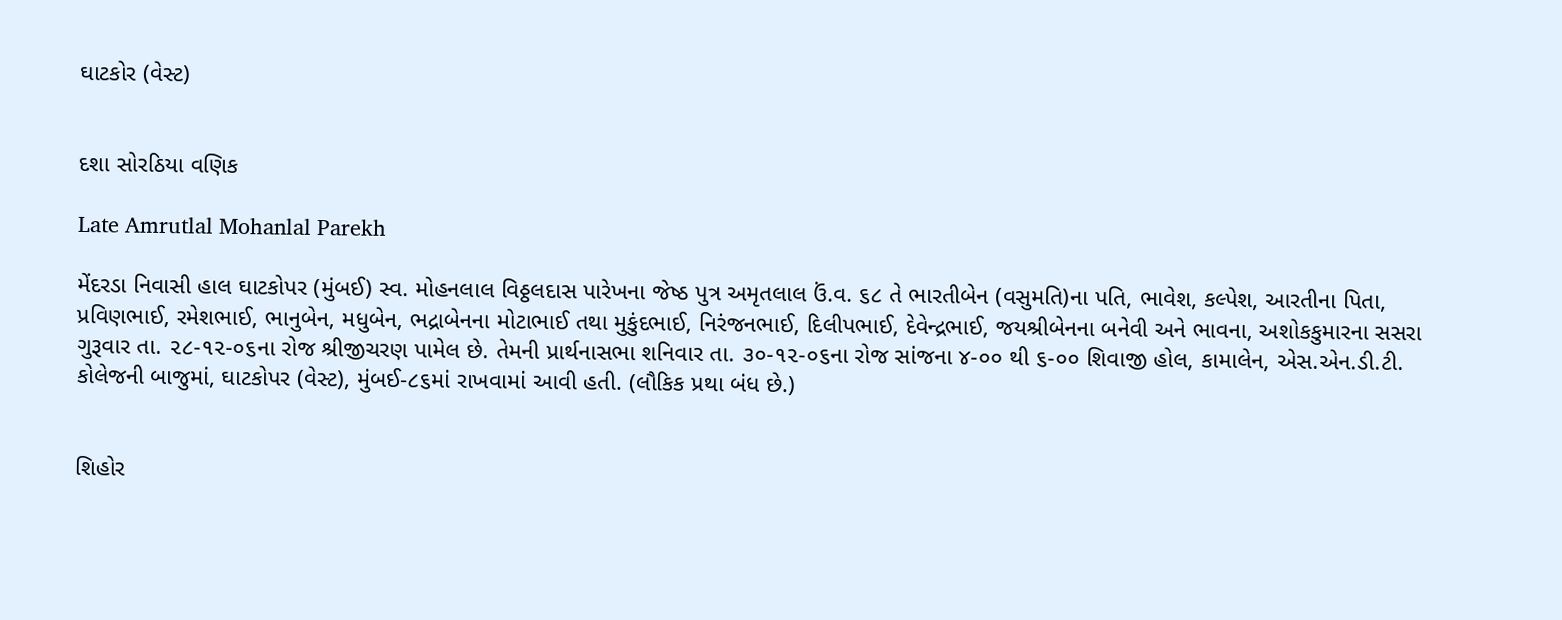ઘાટકોર (વેસ્ટ)


દશા સોરઠિયા વણિક

Late Amrutlal Mohanlal Parekh

મેંદરડા નિવાસી હાલ ઘાટકોપર (મુંબઈ) સ્વ. મોહનલાલ વિઠ્ઠલદાસ પારેખના જેષ્ઠ પુત્ર અમૃતલાલ ઉં.વ. ૬૮ તે ભારતીબેન (વસુમતિ)ના પતિ, ભાવેશ, કલ્પેશ, આરતીના પિતા, પ્રવિણભાઈ, રમેશભાઈ, ભાનુબેન, મધુબેન, ભદ્રાબેનના મોટાભાઈ તથા મુકુંદભાઈ, નિરંજનભાઈ, દિલીપભાઈ, દેવેન્દ્રભાઈ, જયશ્રીબેનના બનેવી અને ભાવના, અશોકકુમારના સસરા ગુરૂવાર તા. ૨૮-૧૨-૦૬ના રોજ શ્રીજીચરણ પામેલ છે. તેમની પ્રાર્થનાસભા શનિવાર તા. ૩૦-૧૨-૦૬ના રોજ સાંજના ૪-૦૦ થી ૬-૦૦ શિવાજી હોલ, કામાલેન, એસ.એન.ડી.ટી. કોલેજની બાજુમાં, ઘાટકોપર (વેસ્ટ), મુંબઈ-૮૬માં રાખવામાં આવી હતી. (લૌકિક પ્રથા બંધ છે.)


શિહોર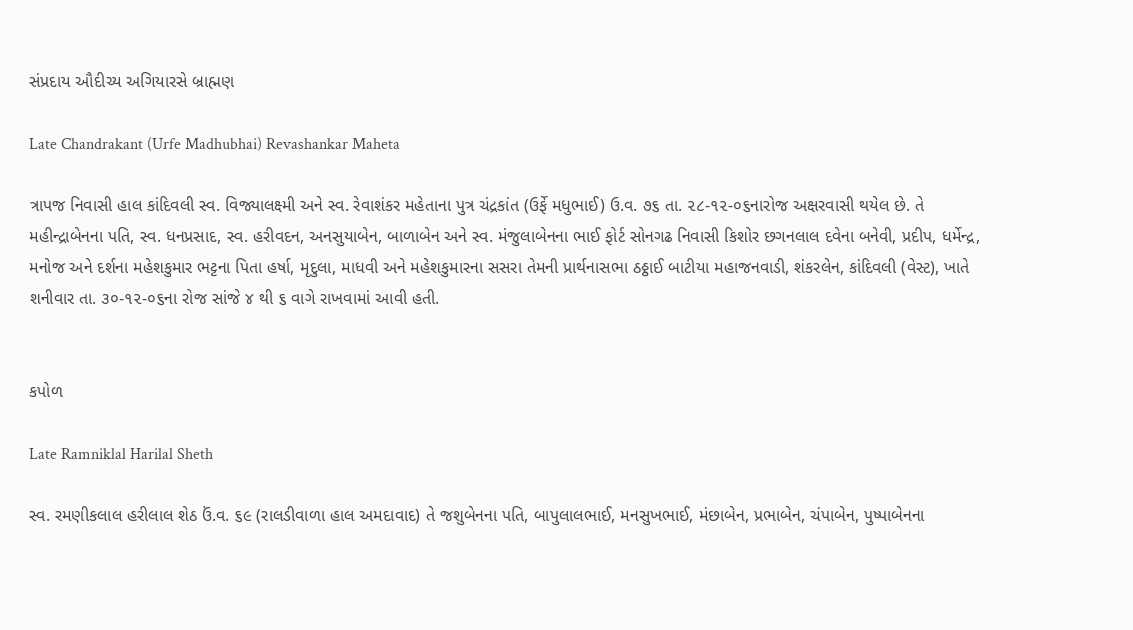સંપ્રદાય ઔદીચ્ય અગિયારસે બ્રાહ્મણ

Late Chandrakant (Urfe Madhubhai) Revashankar Maheta

ત્રાપજ નિવાસી હાલ કાંદિવલી સ્વ. વિજ્યાલક્ષ્મી અને સ્વ. રેવાશંકર મહેતાના પુત્ર ચંદ્રકાંત (ઉર્ફે મધુભાઈ) ઉ.વ. ૭૬ તા. ૨૮-૧૨-૦૬નારોજ અક્ષરવાસી થયેલ છે. તે મહીન્દ્રાબેનના પતિ, સ્વ. ધનપ્રસાદ, સ્વ. હરીવદન, અનસુયાબેન, બાળાબેન અને સ્વ. મંજુલાબેનના ભાઈ ફોર્ટ સોનગઢ નિવાસી કિશોર છગનલાલ દવેના બનેવી, પ્રદીપ, ધર્મેન્દ્ર, મનોજ અને દર્શના મહેશકુમાર ભટ્ટના પિતા હર્ષા, મૃદુલા, માધવી અને મહેશકુમારના સસરા તેમની પ્રાર્થનાસભા ઠઠ્ઠાઈ બાટીયા મહાજનવાડી, શંકરલેન, કાંદિવલી (વેસ્ટ), ખાતે શનીવાર તા. ૩૦-૧૨-૦૬ના રોજ સાંજે ૪ થી ૬ વાગે રાખવામાં આવી હતી.


કપોળ

Late Ramniklal Harilal Sheth

સ્વ. રમણીકલાલ હરીલાલ શેઠ ઉં.વ. ૬૯ (રાલડીવાળા હાલ અમદાવાદ) તે જશુબેનના પતિ, બાપુલાલભાઈ, મનસુખભાઈ, મંછાબેન, પ્રભાબેન, ચંપાબેન, પુષ્પાબેનના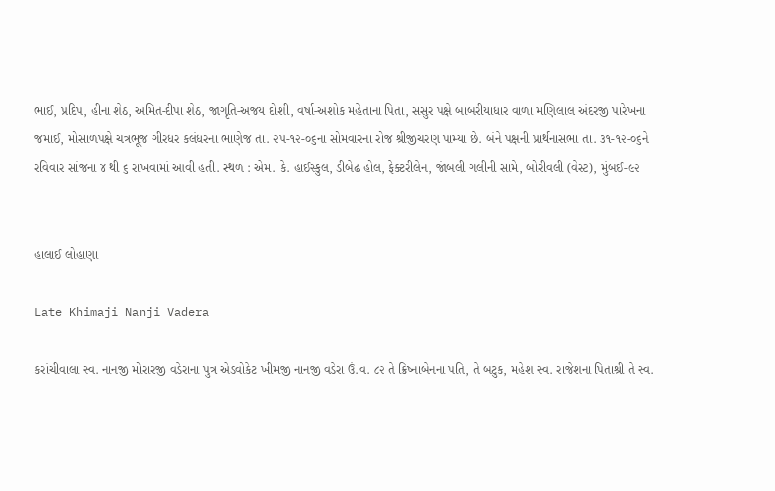ભાઈ, પ્રદિપ, હીના શેઠ, અમિત-દીપા શેઠ, જાગૃતિ-અજય દોશી, વર્ષા-અશોક મહેતાના પિતા, સસુર પક્ષે બાબરીયાધાર વાળા મણિલાલ અંદરજી પારેખના જમાઈ, મોસાળપક્ષે ચત્રભૂજ ગીરધર કલંધરના ભાણેજ તા. ૨૫-૧૨-૦૬ના સોમવારના રોજ શ્રીજીચરણ પામ્યા છે. બંને પક્ષની પ્રાર્થનાસભા તા. ૩૧-૧૨-૦૬ને રવિવાર સાંજના ૪ થી ૬ રાખવામાં આવી હતી. સ્થળ : એમ. કે. હાઈસ્કુલ, ડીબેઢ હોલ, ફેક્ટરીલેન, જાંબલી ગલીની સામે, બોરીવલી (વેસ્ટ), મુંબઈ-૯૨


હાલાઈ લોહાણા

Late Khimaji Nanji Vadera

કરાંચીવાલા સ્વ. નાનજી મોરારજી વડેરાના પુત્ર એડવોકેટ ખીમજી નાનજી વડેરા ઉં.વ. ૮૨ તે ક્રિષ્નાબેનના પતિ, તે બટુક, મહેશ સ્વ. રાજેશના પિતાશ્રી તે સ્વ.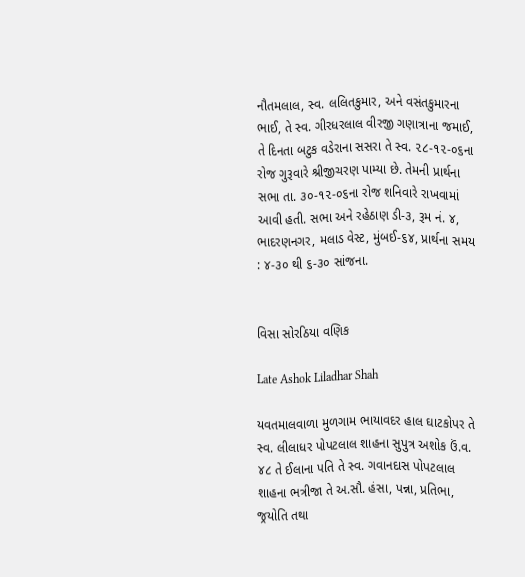નૌતમલાલ, સ્વ. લલિતકુમાર, અને વસંતકુમારના ભાઈ, તે સ્વ. ગીરધરલાલ વીરજી ગણાત્રાના જમાઈ, તે દિનતા બટુક વડેરાના સસરા તે સ્વ. ૨૮-૧૨-૦૬ના રોજ ગુરૂવારે શ્રીજીચરણ પામ્યા છે. તેમની પ્રાર્થના સભા તા. ૩૦-૧૨-૦૬ના રોજ શનિવારે રાખવામાં આવી હતી. સભા અને રહેઠાણ ડી-૩, રૂમ નં. ૪, ભાદરણનગર, મલાડ વેસ્ટ, મુંબઈ-૬૪, પ્રાર્થના સમય : ૪-૩૦ થી ૬-૩૦ સાંજના.


વિસા સોરઠિયા વણિક

Late Ashok Liladhar Shah

યવતમાલવાળા મુળગામ ભાયાવદર હાલ ઘાટકોપર તે સ્વ. લીલાધર પોપટલાલ શાહના સુપુત્ર અશોક ઉં.વ. ૪૮ તે ઈલાના પતિ તે સ્વ. ગવાનદાસ પોપટલાલ શાહના ભત્રીજા તે અ.સૌ. હંસા, પન્ના, પ્રતિભા, જ્રયોતિ તથા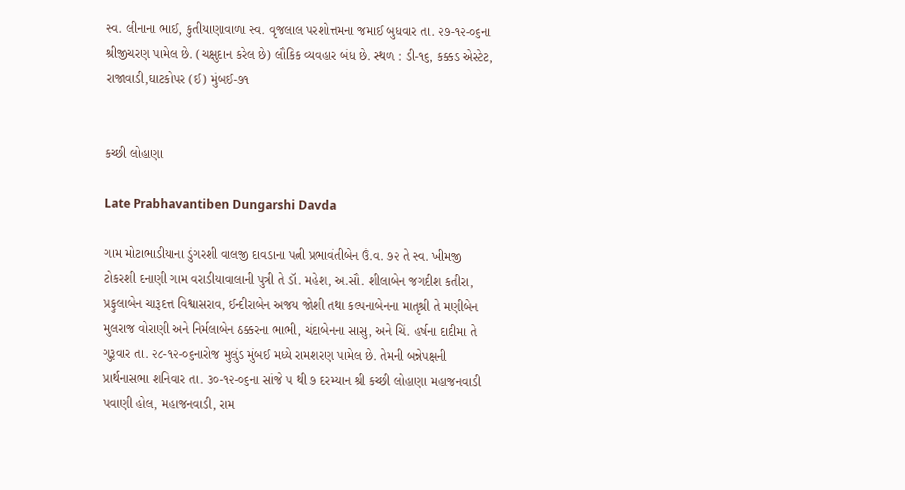સ્વ. લીનાના ભાઈ, કુતીયાણાવાળા સ્વ. વૃજલાલ પરશોત્તમના જમાઈ બુધવાર તા. ૨૭-૧૨-૦૬ના શ્રીજીચરણ પામેલ છે. (ચક્ષુદાન કરેલ છે) લૌકિક વ્યવહાર બંધ છે. સ્થળ : ડી-૧૬, કક્કડ એસ્ટેટ, રાજાવાડી,ઘાટકોપર (ઈ) મુંબઈ-૭૧


કચ્છી લોહાણા

Late Prabhavantiben Dungarshi Davda

ગામ મોટાભાડીયાના ડુંગરશી વાલજી દાવડાના પત્ની પ્રભાવંતીબેન ઉં.વ. ૭૨ તે સ્વ. ખીમજી ટોકરશી દનાણી ગામ વરાડીયાવાલાની પુત્રી તે ડૉ. મહેશ, અ.સૌ. શીલાબેન જગદીશ કતીરા, પ્રફુલાબેન ચારૂદત્ત વિશ્વાસરાવ, ઈન્દીરાબેન અજય જોશી તથા કલ્પનાબેનના માતૃશ્રી તે મણીબેન મુલરાજ વોરાણી અને નિર્મલાબેન ઠક્કરના ભાભી, ચંદાબેનના સાસુ, અને ચિં. હર્ષના દાદીમા તે ગુરૂવાર તા. ૨૮-૧૨-૦૬નારોજ મુલુંડ મુંબઈ મધ્યે રામશરણ પામેલ છે. તેમની બન્નેપક્ષની પ્રાર્થનાસભા શનિવાર તા. ૩૦-૧૨-૦૬ના સાંજે ૫ થી ૭ દરમ્યાન શ્રી કચ્છી લોહાણા મહાજનવાડી પવાણી હોલ, મહાજનવાડી, રામ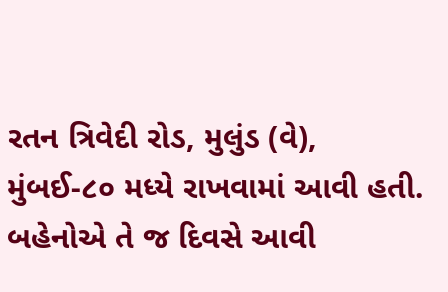રતન ત્રિવેદી રોડ, મુલુંડ (વે), મુંબઈ-૮૦ મધ્યે રાખવામાં આવી હતી. બહેનોએ તે જ દિવસે આવી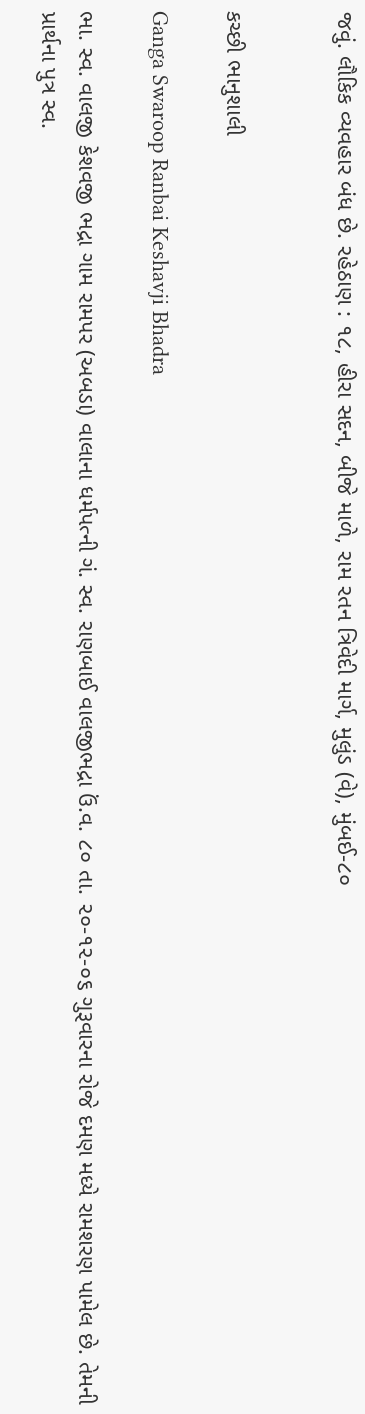જવું. લૌકિક વ્યવહાર બંધ છે. રહેઠાણ : ૧૮, હીરા સદન, બીજે માળે, રામ રતન ત્રિવેદી માર્ગ, મુલુંડ (વે), મુંબઈ-૮૦


કચ્છી ભાનુશાલી

Ganga Swaroop Ranbai Keshavji Bhadra

ભા. સ્વ. વાલજી કેશવજી ભદ્રા ગામ રામપર (અબડા) વાલાના ધર્મપત્ની ગં. સ્વ. રાણબાઈ વાલજીભદ્રા ઉં.વ. ૮૦ તા. ૨૦-૧૨-૦૬ ગુરૂવારના રોજે દમણ મધ્યે રામશરણ પામેલ છે. તેમની પ્રાર્થના પુત્ર સ્વ.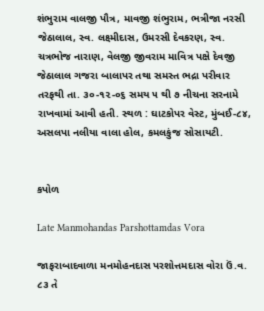શંભુરામ વાલજી પૌત્ર, માવજી શંભુરામ, ભત્રીજા નરસી જેઠાલાલ, સ્વ. લક્ષ્મીદાસ, ઉમરસી દેવકરણ, સ્વ. ચત્રભોજ નારાણ, વેલજી જીવરામ માવિત્ર પક્ષે દેવજી જેઠાલાલ ગજરા બાલાપર તથા સમસ્ત ભદ્રા પરીવાર તરફથી તા. ૩૦-૧૨-૦૬ સમય ૫ થી ૭ નીચના સરનામે રાખવામાં આવી હતી. સ્થળ : ઘાટકોપર વેસ્ટ, મુંબઈ-૮૪, અસલપા નલીયા વાલા હોલ, કમલકુંજ સોસાયટી.


કપોળ

Late Manmohandas Parshottamdas Vora

જાફરાબાદવાળા મનમોહનદાસ પરશોત્તમદાસ વોરા ઉં.વ. ૮૩ તે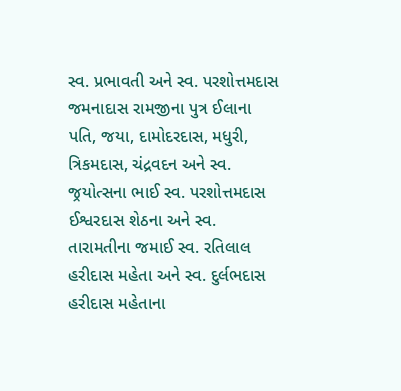સ્વ. પ્રભાવતી અને સ્વ. પરશોત્તમદાસ જમનાદાસ રામજીના પુત્ર ઈલાના પતિ, જયા, દામોદરદાસ, મધુરી, ત્રિકમદાસ, ચંદ્રવદન અને સ્વ. જ્રયોત્સના ભાઈ સ્વ. પરશોત્તમદાસ ઈશ્વરદાસ શેઠના અને સ્વ. તારામતીના જમાઈ સ્વ. રતિલાલ હરીદાસ મહેતા અને સ્વ. દુર્લભદાસ હરીદાસ મહેતાના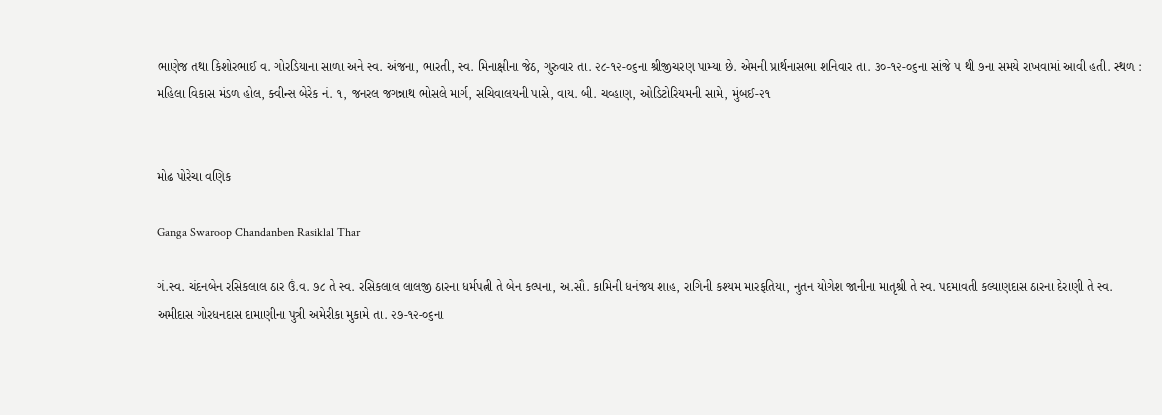ભાણેજ તથા કિશોરભાઈ વ. ગોરડિયાના સાળા અને સ્વ. અંજના, ભારતી, સ્વ. મિનાક્ષીના જેઠ, ગુરુવાર તા. ૨૮-૧૨-૦૬ના શ્રીજીચરણ પામ્યા છે. એમની પ્રાર્થનાસભા શનિવાર તા. ૩૦-૧૨-૦૬ના સાંજે ૫ થી ૭ના સમયે રાખવામાં આવી હતી. સ્થળ : મહિલા વિકાસ મંડળ હોલ, ક્વીન્સ બેરેક નં. ૧, જનરલ જગન્નાથ ભોસલે માર્ગ, સચિવાલયની પાસે, વાય. બી. ચવ્હાણ, ઓડિટોરિયમની સામે, મુંબઈ-૨૧


મોઢ પોરેચા વણિક

Ganga Swaroop Chandanben Rasiklal Thar

ગં.સ્વ. ચંદનબેન રસિકલાલ ઠાર ઉં.વ. ૭૮ તે સ્વ. રસિકલાલ લાલજી ઠારના ધર્મપત્ની તે બેન કલ્પના, અ.સૌ. કામિની ધનંજય શાહ, રાગિની કશ્યમ મારફતિયા, નુતન યોગેશ જાનીના માતૃશ્રી તે સ્વ. પદમાવતી કલ્યાણદાસ ઠારના દેરાણી તે સ્વ. અમીદાસ ગોરધનદાસ દામાણીના પુત્રી અમેરીકા મુકામે તા. ૨૭-૧૨-૦૬ના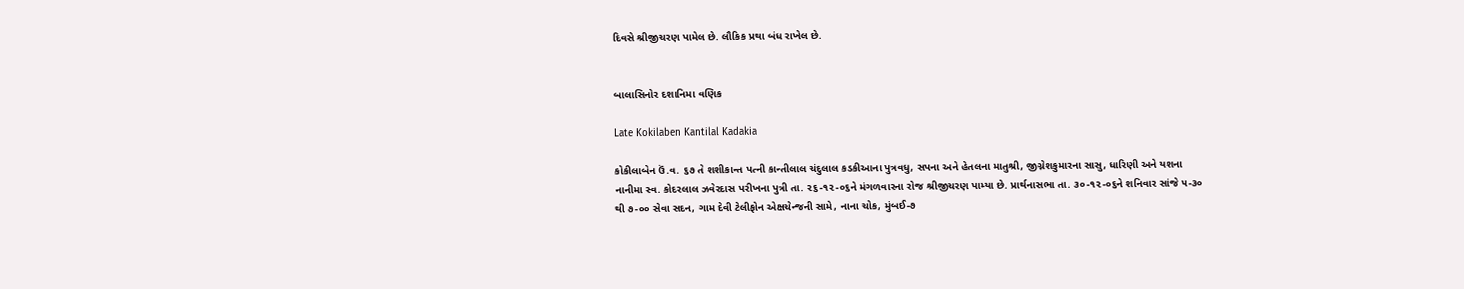દિવસે શ્રીજીચરણ પામેલ છે. લૌકિક પ્રથા બંધ રાખેલ છે.


બાલાસિનોર દશાનિમા વણિક

Late Kokilaben Kantilal Kadakia

કોકીલાબેન ઉં.વ. ૬૭ તે શશીકાન્ત પત્ની કાન્તીલાલ ચંદુલાલ કડકીઆના પુત્રવધુ, સપના અને હેતલના માતુશ્રી, જીગ્નેશકુમારના સાસુ, ધારિણી અને યશના નાનીમા સ્વ. કોદરલાલ ઝવેરદાસ પરીખના પુત્રી તા. ૨૬-૧૨-૦૬ને મંગળવારના રોજ શ્રીજીચરણ પામ્યા છે. પ્રાર્થનાસભા તા. ૩૦-૧૨-૦૬ને શનિવાર સાંજે ૫-૩૦ થી ૭-૦૦ સેવા સદન, ગામ દેવી ટેલીફોન એક્ષચેન્જની સામે, નાના ચોક, મુંબઈ-૭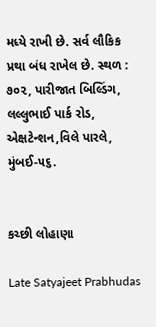મધ્યે રાખી છે. સર્વ લૌકિક પ્રથા બંધ રાખેલ છે. સ્થળ : ૭૦૨, પારીજાત બિલ્ડિંગ, લલ્લુભાઈ પાર્ક રોડ, એક્ષટેન્શન,વિલે પારલે, મુંબઈ-૫૬.


કચ્છી લોહાણા

Late Satyajeet Prabhudas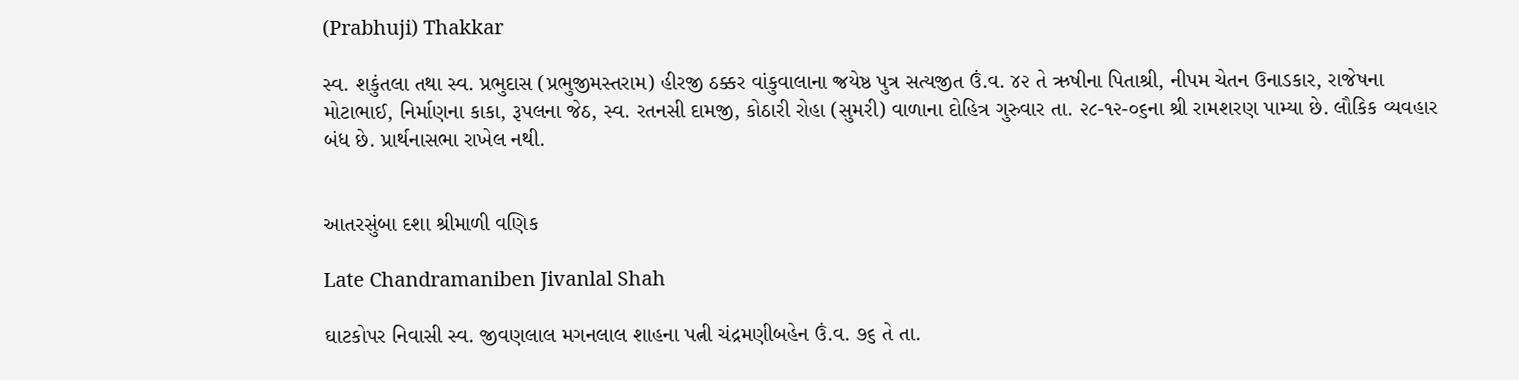(Prabhuji) Thakkar

સ્વ. શકુંતલા તથા સ્વ. પ્રભુદાસ (પ્રભુજીમસ્તરામ) હીરજી ઠક્કર વાંકુવાલાના જ્રયેષ્ઠ પુત્ર સત્યજીત ઉં.વ. ૪૨ તે ઋષીના પિતાશ્રી, નીપમ ચેતન ઉનાડકાર, રાજેષના મોટાભાઈ, નિર્માણના કાકા, રૂપલના જેઠ, સ્વ. રતનસી દામજી, કોઠારી રોહા (સુમરી) વાળાના દોહિત્ર ગુરુવાર તા. ૨૮-૧૨-૦૬ના શ્રી રામશરણ પામ્યા છે. લૌકિક વ્યવહાર બંધ છે. પ્રાર્થનાસભા રાખેલ નથી.


આતરસુંબા દશા શ્રીમાળી વણિક

Late Chandramaniben Jivanlal Shah

ઘાટકોપર નિવાસી સ્વ. જીવણલાલ મગનલાલ શાહના પત્ની ચંદ્રમણીબહેન ઉં.વ. ૭૬ તે તા.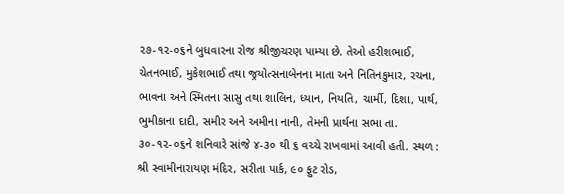૨૭-૧૨-૦૬ને બુધવારના રોજ શ્રીજીચરણ પામ્યા છે. તેઓ હરીશભાઈ, ચેતનભાઈ, મુકેશભાઈ તથા જ્રયોત્સનાબેનના માતા અને નિતિનકુમાર, રચના, ભાવના અને સ્મિતના સાસુ તથા શાલિન, ધ્યાન, નિયતિ, ચાર્મી, દિશા, પાર્થ, ભુમીકાના દાદી, સમીર અને અમીના નાની, તેમની પ્રાર્થના સભા તા. ૩૦-૧૨-૦૬ને શનિવારે સાંજે ૪-૩૦ થી ૬ વચ્ચે રાખવામાં આવી હતી. સ્થળ : શ્રી સ્વામીનારાયણ મંદિર, સરીતા પાર્ક, ૯૦ ફુટ રોડ,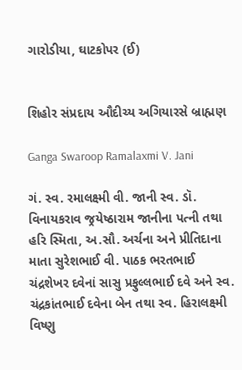ગારોડીયા, ઘાટકોપર (ઈ)


શિહોર સંપ્રદાય ઔદીચ્ય અગિયારસે બ્રાહ્મણ

Ganga Swaroop Ramalaxmi V. Jani

ગં. સ્વ. રમાલક્ષ્મી વી. જાની સ્વ. ડૉ. વિનાયકરાવ જ્રયેષ્ઠારામ જાનીના પત્ની તથા હરિ સ્મિતા, અ.સૌ. અર્ચના અને પ્રીતિદાના માતા સુરેશભાઈ વી. પાઠક ભરતભાઈ ચંદ્રશેખર દવેનાં સાસુ પ્રફુલ્લભાઈ દવે અને સ્વ. ચંદ્રકાંતભાઈ દવેના બેન તથા સ્વ. હિરાલક્ષ્મી વિષ્ણુ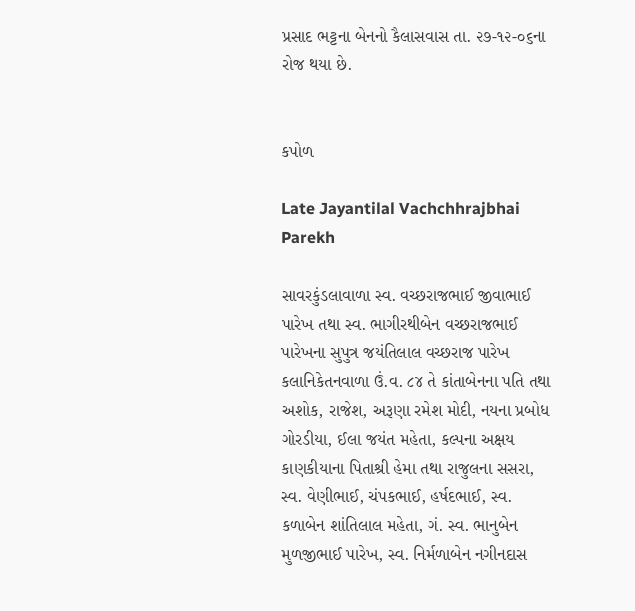પ્રસાદ ભટ્ટના બેનનો કૈલાસવાસ તા. ૨૭-૧૨-૦૬ના રોજ થયા છે.


કપોળ

Late Jayantilal Vachchhrajbhai Parekh

સાવરકુંડલાવાળા સ્વ. વચ્છરાજભાઈ જીવાભાઈ પારેખ તથા સ્વ. ભાગીરથીબેન વચ્છરાજભાઈ પારેખના સુપુત્ર જયંતિલાલ વચ્છરાજ પારેખ કલાનિકેતનવાળા ઉં.વ. ૮૪ તે કાંતાબેનના પતિ તથા અશોક, રાજેશ, અરૂણા રમેશ મોદી, નયના પ્રબોધ ગોરડીયા, ઈલા જયંત મહેતા, કલ્પના અક્ષય કાણકીયાના પિતાશ્રી હેમા તથા રાજુલના સસરા, સ્વ. વેણીભાઈ, ચંપકભાઈ, હર્ષદભાઈ, સ્વ. કળાબેન શાંતિલાલ મહેતા, ગં. સ્વ. ભાનુબેન મુળજીભાઈ પારેખ, સ્વ. નિર્મળાબેન નગીનદાસ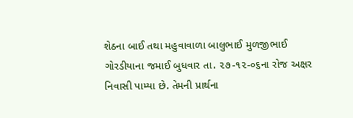શેઠના બાઈ તથા મહુવાવાળા બાલુભાઈ મુળજીભાઈ ગોરડીયાના જમાઈ બુધવાર તા. ૨૭-૧૨-૦૬ના રોજ અક્ષર નિવાસી પામ્યા છે. તેમની પ્રાર્થના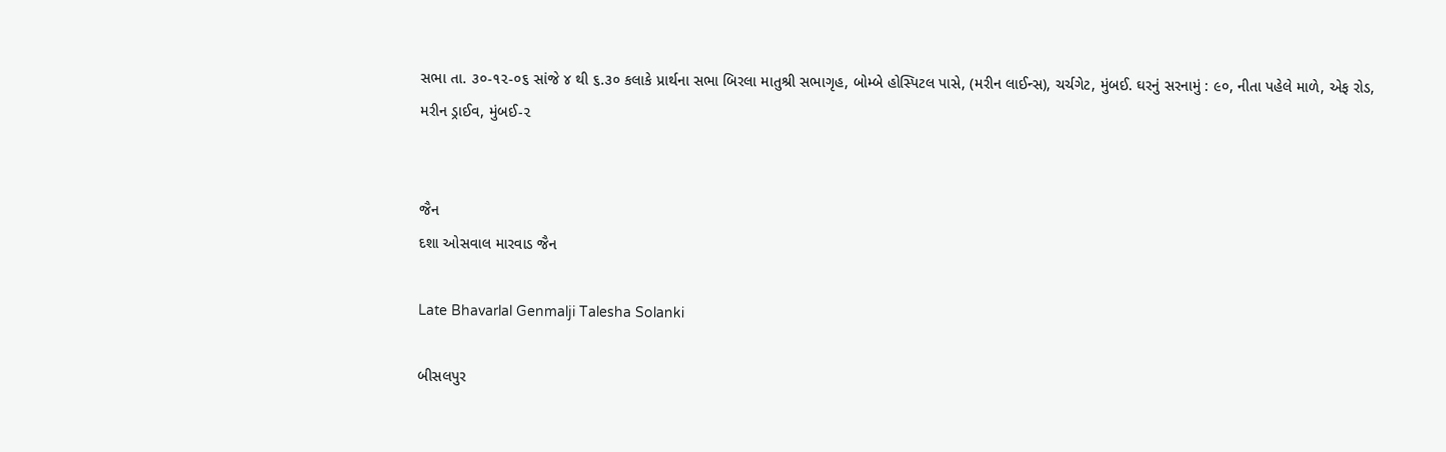સભા તા. ૩૦-૧૨-૦૬ સાંજે ૪ થી ૬.૩૦ કલાકે પ્રાર્થના સભા બિરલા માતુશ્રી સભાગૃહ, બોમ્બે હોસ્પિટલ પાસે, (મરીન લાઈન્સ), ચર્ચગેટ, મુંબઈ. ઘરનું સરનામું : ૯૦, નીતા પહેલે માળે, એફ રોડ, મરીન ડ્રાઈવ, મુંબઈ-૨


જૈન
દશા ઓસવાલ મારવાડ જૈન

Late Bhavarlal Genmalji Talesha Solanki

બીસલપુર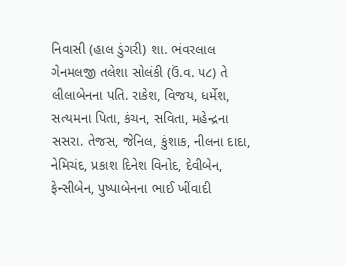નિવાસી (હાલ ડુંગરી) શા. ભંવરલાલ ગેનમલજી તલેશા સોલંકી (ઉં.વ. ૫૮) તે લીલાબેનના પતિ. રાકેશ, વિજય, ધર્મેશ, સત્યમના પિતા, કંચન, સવિતા, મહેન્દ્રના સસરા. તેજસ, જેનિલ, કુંશાક, નીલના દાદા, નેમિચંદ, પ્રકાશ દિનેશ વિનોદ, દેવીબેન, ફેન્સીબેન, પુષ્પાબેનના ભાઈ ખીંવાદી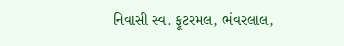નિવાસી સ્વ. ફૂટરમલ, ભંવરલાલ,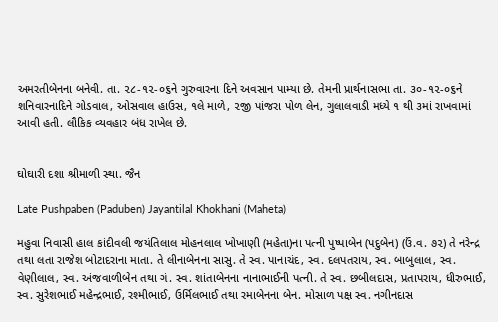અમરતીબેનના બનેવી. તા. ૨૮-૧૨-૦૬ને ગુરુવારના દિને અવસાન પામ્યા છે. તેમની પ્રાર્થનાસભા તા. ૩૦-૧૨-૦૬ને શનિવારનાદિને ગોડવાલ, ઓસવાલ હાઉસ, ૧લે માળે, ૨જી પાંજરા પોળ લેન, ગુલાલવાડી મધ્યે ૧ થી ૩માં રાખવામાં આવી હતી. લૌકિક વ્યવહાર બંધ રાખેલ છે.


ઘોઘારી દશા શ્રીમાળી સ્થા. જૈન

Late Pushpaben (Paduben) Jayantilal Khokhani (Maheta)

મહુવા નિવાસી હાલ કાંદીવલી જયંતિલાલ મોહનલાલ ખોખાણી (મહેતા)ના પત્ની પુષ્પાબેન (પદુબેન) (ઉં.વ. ૭૨) તે નરેન્દ્ર તથા લતા રાજેશ બોટાદરાના માતા. તે લીનાબેનના સાસુ. તે સ્વ. પાનાચંદ, સ્વ. દલપતરાય, સ્વ. બાબુલાલ, સ્વ. વેણીલાલ, સ્વ. અંજવાળીબેન તથા ગં. સ્વ. શાંતાબેનના નાનાભાઈની પત્ની. તે સ્વ. છબીલદાસ, પ્રતાપરાય, ધીરુભાઈ, સ્વ. સુરેશભાઈ મહેન્દ્રભાઈ, રશ્મીભાઈ, ઉર્મિલભાઈ તથા રમાબેનના બેન. મોસાળ પક્ષ સ્વ. નગીનદાસ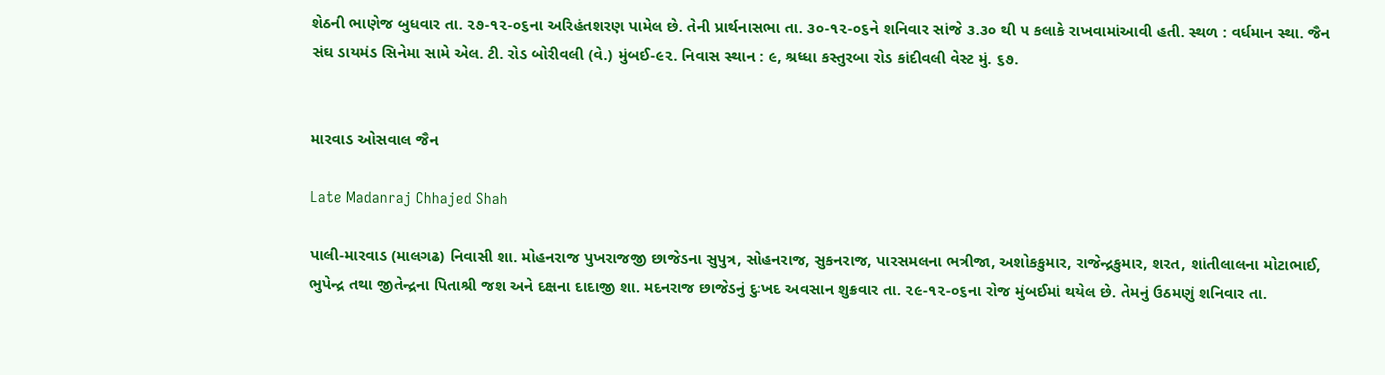શેઠની ભાણેજ બુધવાર તા. ૨૭-૧૨-૦૬ના અરિહંતશરણ પામેલ છે. તેની પ્રાર્થનાસભા તા. ૩૦-૧૨-૦૬ને શનિવાર સાંજે ૩.૩૦ થી ૫ કલાકે રાખવામાંઆવી હતી. સ્થળ : વર્ધમાન સ્થા. જૈન સંઘ ડાયમંડ સિનેમા સામે એલ. ટી. રોડ બોરીવલી (વે.) મુંબઈ-૯૨. નિવાસ સ્થાન : ૯, શ્રધ્ધા કસ્તુરબા રોડ કાંદીવલી વેસ્ટ મું. ૬૭.


મારવાડ ઓસવાલ જૈન

Late Madanraj Chhajed Shah

પાલી-મારવાડ (માલગઢ) નિવાસી શા. મોહનરાજ પુખરાજજી છાજેડના સુપુત્ર, સોહનરાજ, સુકનરાજ, પારસમલના ભત્રીજા, અશોકકુમાર, રાજેન્દ્રકુમાર, શરત, શાંતીલાલના મોટાભાઈ, ભુપેન્દ્ર તથા જીતેન્દ્રના પિતાશ્રી જશ અને દક્ષના દાદાજી શા. મદનરાજ છાજેડનું દુઃખદ અવસાન શુક્રવાર તા. ૨૯-૧૨-૦૬ના રોજ મુંબઈમાં થયેલ છે. તેમનું ઉઠમણું શનિવાર તા.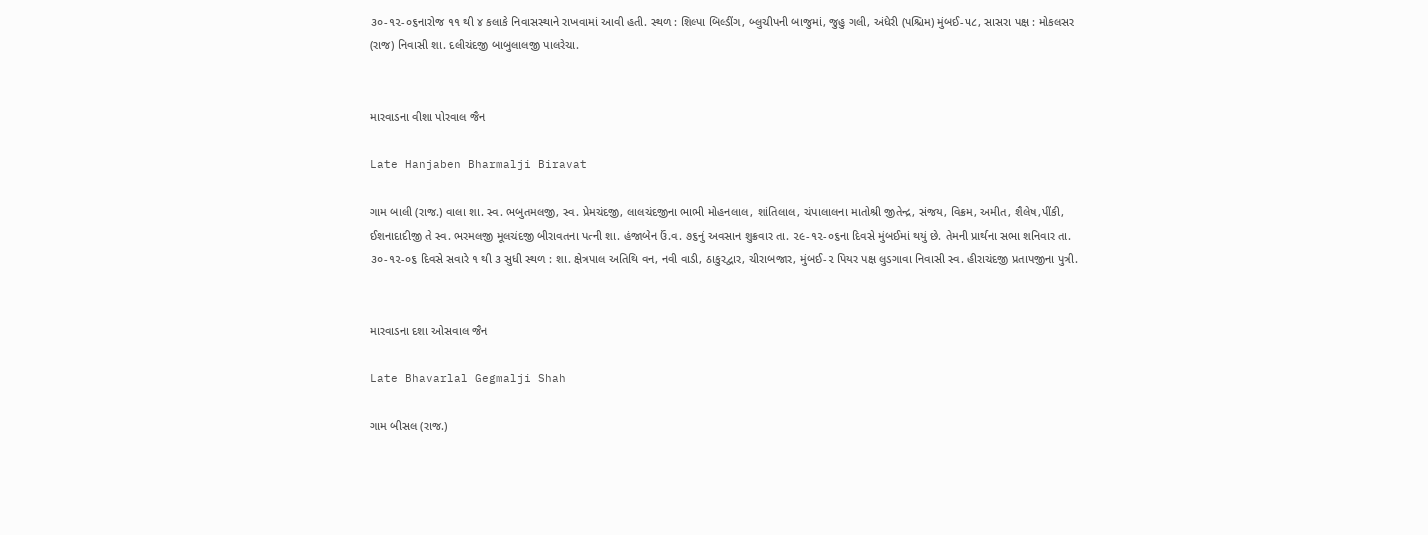૩૦-૧૨-૦૬નારોજ ૧૧ થી ૪ કલાકે નિવાસસ્થાને રાખવામાં આવી હતી. સ્થળ : શિલ્પા બિલ્ડીંગ, બ્લુચીપની બાજુમાં, જુહુ ગલી, અંધેરી (પશ્ચિમ) મુંબઈ-૫૮, સાસરા પક્ષ : મોકલસર (રાજ) નિવાસી શા. દલીચંદજી બાબુલાલજી પાલરેચા.


મારવાડના વીશા પોરવાલ જૈન

Late Hanjaben Bharmalji Biravat

ગામ બાલી (રાજ.) વાલા શા. સ્વ. ભબુતમલજી, સ્વ. પ્રેમચંદજી, લાલચંદજીના ભાભી મોહનલાલ, શાંતિલાલ, ચંપાલાલના માતોશ્રી જીતેન્દ્ર, સંજય, વિક્રમ, અમીત, શૈલેષ,પીંકી, ઈશનાદાદીજી તે સ્વ. ભરમલજી મૂલચંદજી બીરાવતના પત્ની શા. હંજાબેન ઉં.વ. ૭૬નું અવસાન શુક્રવાર તા. ૨૯-૧૨-૦૬ના દિવસે મુંબઈમાં થયું છે. તેમની પ્રાર્થના સભા શનિવાર તા. ૩૦-૧૨-૦૬ દિવસે સવારે ૧ થી ૩ સુધી સ્થળ : શા. ક્ષેત્રપાલ અતિથિ વન, નવી વાડી, ઠાકુરદ્વાર, ચીરાબજાર, મુંબઈ-૨ પિયર પક્ષ લુડગાવા નિવાસી સ્વ. હીરાચંદજી પ્રતાપજીના પુત્રી.


મારવાડના દશા ઓસવાલ જૈન

Late Bhavarlal Gegmalji Shah

ગામ બીસલ (રાજ.)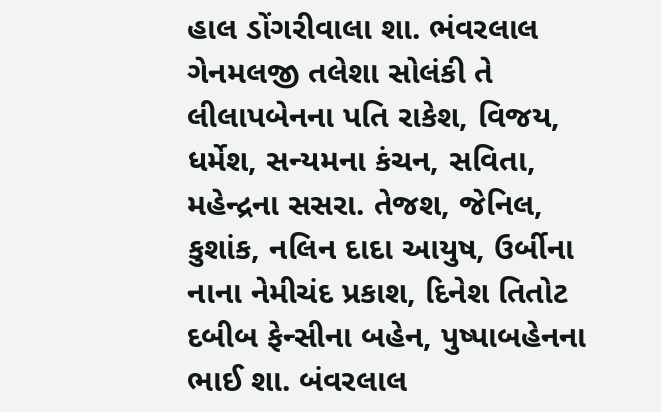હાલ ડોંગરીવાલા શા. ભંવરલાલ ગેનમલજી તલેશા સોલંકી તે લીલાપબેનના પતિ રાકેશ, વિજય, ધર્મેશ, સન્યમના કંચન, સવિતા, મહેન્દ્રના સસરા. તેજશ, જેનિલ, કુશાંક, નલિન દાદા આયુષ, ઉર્બીના નાના નેમીચંદ પ્રકાશ, દિનેશ તિતોટ દબીબ ફેન્સીના બહેન, પુષ્પાબહેનના ભાઈ શા. બંવરલાલ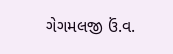ગેગમલજી ઉં.વ.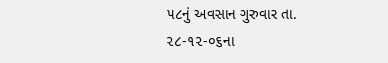૫૮નું અવસાન ગુરુવાર તા. ૨૮-૧૨-૦૬ના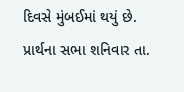દિવસે મુંબઈમાં થયું છે. પ્રાર્થના સભા શનિવાર તા.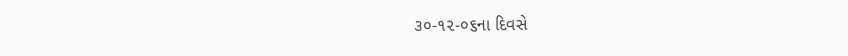૩૦-૧૨-૦૬ના દિવસે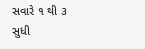સવારે ૧ થી ૩ સુધી